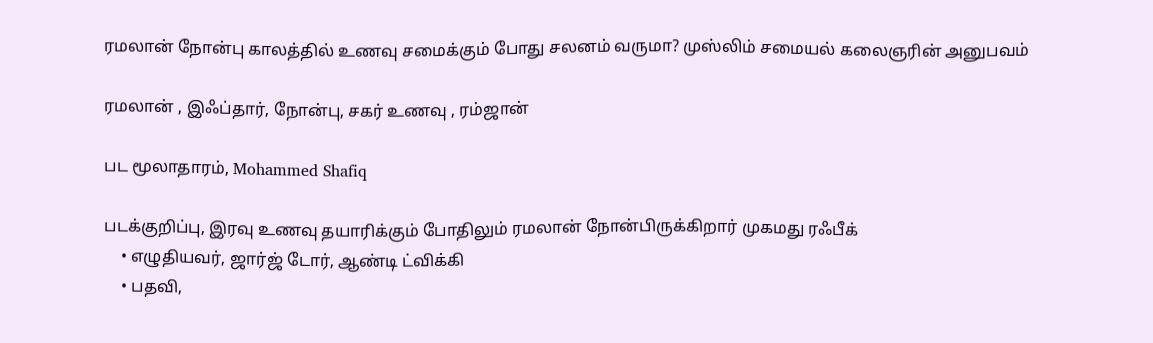ரமலான் நோன்பு காலத்தில் உணவு சமைக்கும் போது சலனம் வருமா? முஸ்லிம் சமையல் கலைஞரின் அனுபவம்

ரமலான் , இஃப்தார், நோன்பு, சகர் உணவு , ரம்ஜான்

பட மூலாதாரம், Mohammed Shafiq

படக்குறிப்பு, இரவு உணவு தயாரிக்கும் போதிலும் ரமலான் நோன்பிருக்கிறார் முகமது ரஃபீக்
    • எழுதியவர், ஜார்ஜ் டோர், ஆண்டி ட்விக்கி
    • பதவி,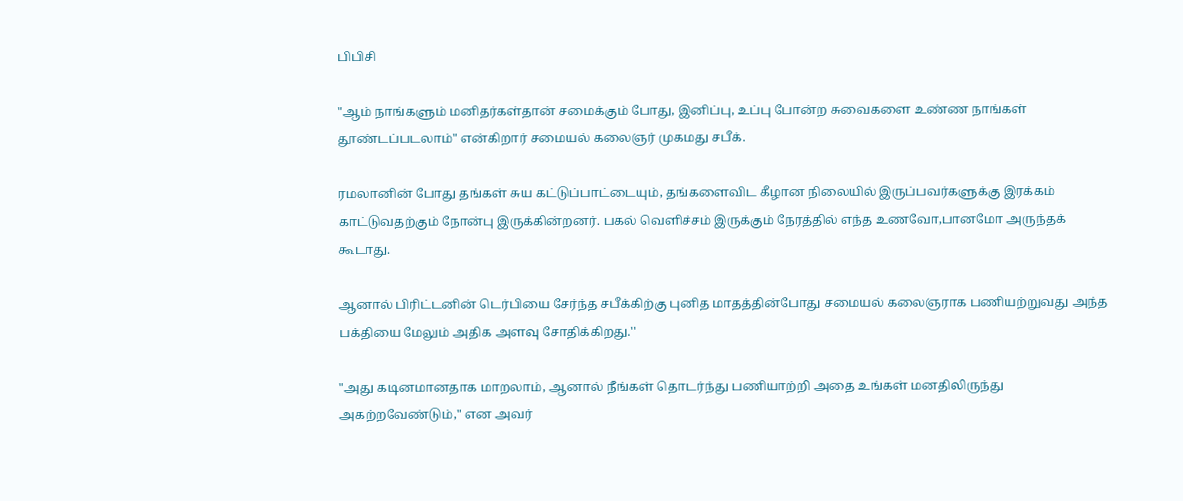பிபிசி

"ஆம் நாங்களும் மனிதர்கள்தான் சமைக்கும் போது, இனிப்பு, உப்பு போன்ற சுவைகளை உண்ண நாங்கள் தூண்டப்படலாம்" என்கிறார் சமையல் கலைஞர் முகமது சபீக்.

ரமலானின் போது தங்கள் சுய கட்டுப்பாட்டையும், தங்களைவிட கீழான நிலையில் இருப்பவர்களுக்கு இரக்கம் காட்டுவதற்கும் நோன்பு இருக்கின்றனர். பகல் வெளிச்சம் இருக்கும் நேரத்தில் எந்த உணவோ,பானமோ அருந்தக் கூடாது.

ஆனால் பிரிட்டனின் டெர்பியை சேர்ந்த சபீக்கிற்கு புனித மாதத்தின்போது சமையல் கலைஞராக பணியற்றுவது அந்த பக்தியை மேலும் அதிக அளவு சோதிக்கிறது.''

"அது கடினமானதாக மாறலாம், ஆனால் நீங்கள் தொடர்ந்து பணியாற்றி அதை உங்கள் மனதிலிருந்து அகற்றவேண்டும்," என அவர்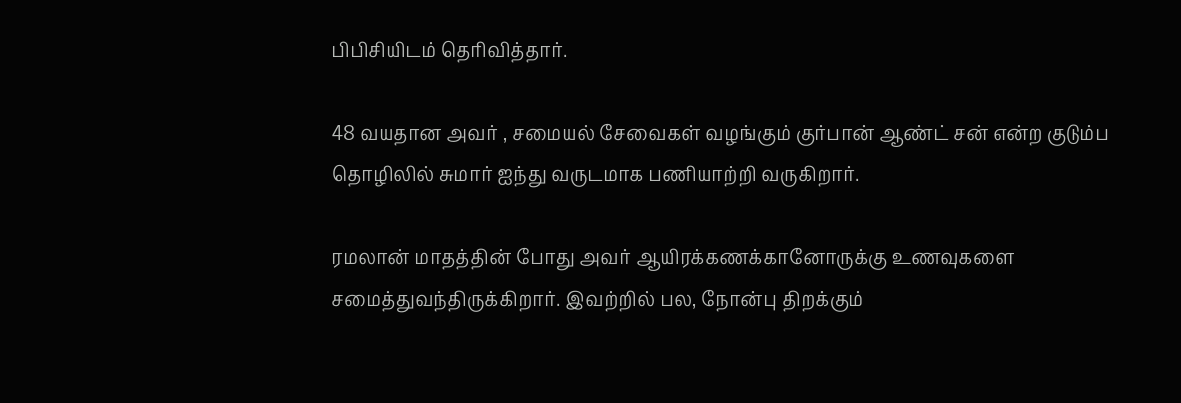பிபிசியிடம் தெரிவித்தார்.

48 வயதான அவர் , சமையல் சேவைகள் வழங்கும் குர்பான் ஆண்ட் சன் என்ற குடும்ப தொழிலில் சுமார் ஐந்து வருடமாக பணியாற்றி வருகிறார்.

ரமலான் மாதத்தின் போது அவர் ஆயிரக்கணக்கானோருக்கு உணவுகளை சமைத்துவந்திருக்கிறார். இவற்றில் பல, நோன்பு திறக்கும்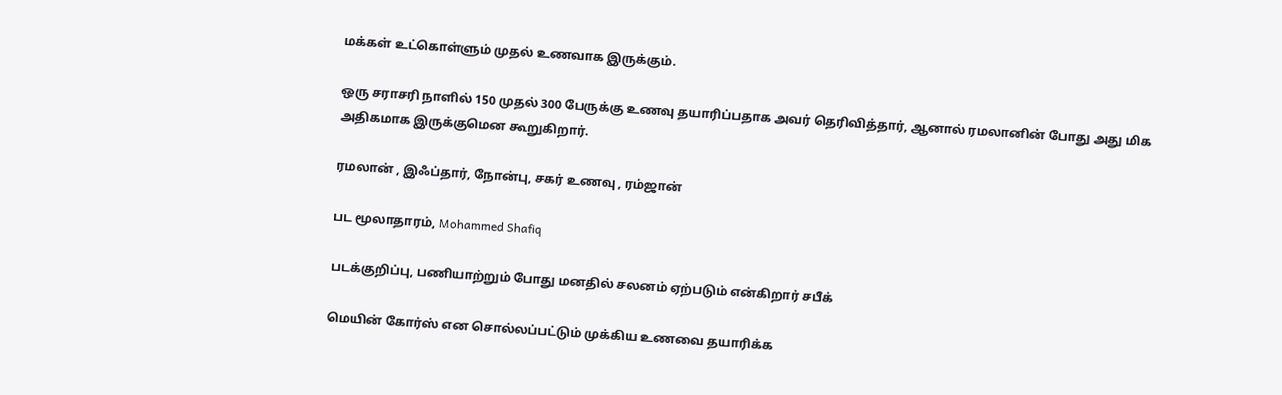மக்கள் உட்கொள்ளும் முதல் உணவாக இருக்கும்.

ஒரு சராசரி நாளில் 150 முதல் 300 பேருக்கு உணவு தயாரிப்பதாக அவர் தெரிவித்தார், ஆனால் ரமலானின் போது அது மிக அதிகமாக இருக்குமென கூறுகிறார்.

ரமலான் , இஃப்தார், நோன்பு, சகர் உணவு , ரம்ஜான்

பட மூலாதாரம், Mohammed Shafiq

படக்குறிப்பு, பணியாற்றும் போது மனதில் சலனம் ஏற்படும் என்கிறார் சபீக்

மெயின் கோர்ஸ் என சொல்லப்பட்டும் முக்கிய உணவை தயாரிக்க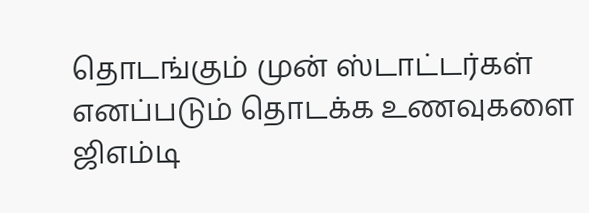தொடங்கும் முன் ஸ்டாட்டர்கள் எனப்படும் தொடக்க உணவுகளை ஜிஎம்டி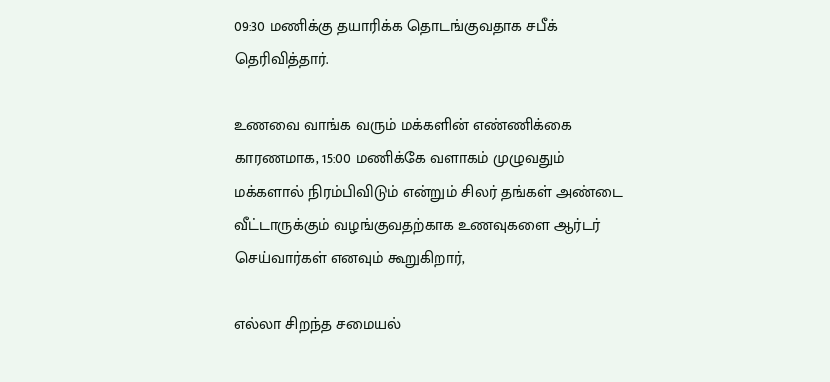09:30 மணிக்கு தயாரிக்க தொடங்குவதாக சபீக் தெரிவித்தார்.

உணவை வாங்க வரும் மக்களின் எண்ணிக்கை காரணமாக, 15:00 மணிக்கே வளாகம் முழுவதும் மக்களால் நிரம்பிவிடும் என்றும் சிலர் தங்கள் அண்டை வீட்டாருக்கும் வழங்குவதற்காக உணவுகளை ஆர்டர் செய்வார்கள் எனவும் கூறுகிறார்,

எல்லா சிறந்த சமையல்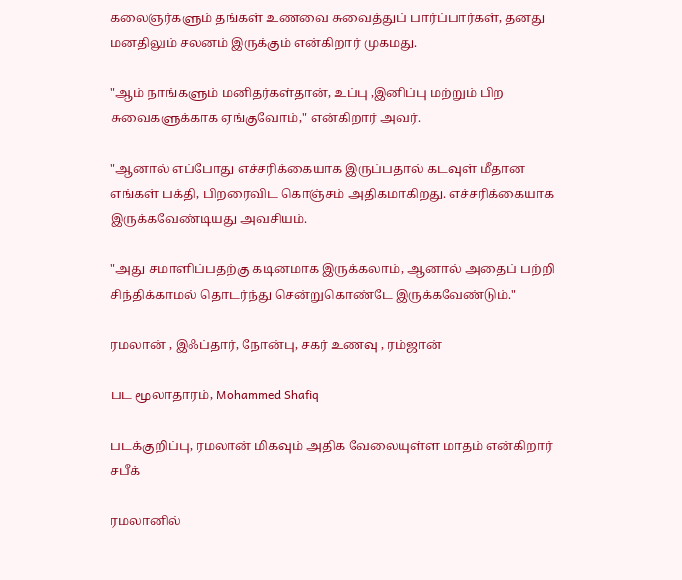கலைஞர்களும் தங்கள் உணவை சுவைத்துப் பார்ப்பார்கள், தனது மனதிலும் சலனம் இருக்கும் என்கிறார் முகமது.

"ஆம் நாங்களும் மனிதர்கள்தான், உப்பு ,இனிப்பு மற்றும் பிற சுவைகளுக்காக ஏங்குவோம்," என்கிறார் அவர்.

"ஆனால் எப்போது எச்சரிக்கையாக இருப்பதால் கடவுள் மீதான எங்கள் பக்தி, பிறரைவிட கொஞ்சம் அதிகமாகிறது. எச்சரிக்கையாக இருக்கவேண்டியது அவசியம்.

"அது சமாளிப்பதற்கு கடினமாக இருக்கலாம், ஆனால் அதைப் பற்றி சிந்திக்காமல் தொடர்ந்து சென்றுகொண்டே இருக்கவேண்டும்."

ரமலான் , இஃப்தார், நோன்பு, சகர் உணவு , ரம்ஜான்

பட மூலாதாரம், Mohammed Shafiq

படக்குறிப்பு, ரமலான் மிகவும் அதிக வேலையுள்ள மாதம் என்கிறார் சபீக்

ரமலானில்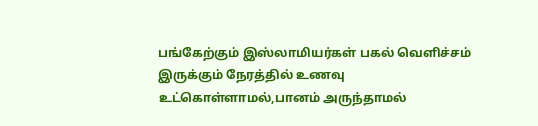பங்கேற்கும் இஸ்லாமியர்கள் பகல் வெளிச்சம் இருக்கும் நேரத்தில் உணவு உட்கொள்ளாமல்,பானம் அருந்தாமல்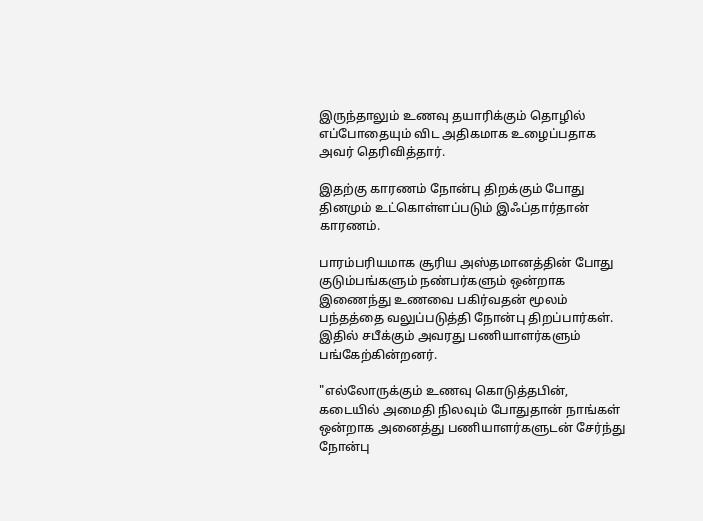இருந்தாலும் உணவு தயாரிக்கும் தொழில் எப்போதையும் விட அதிகமாக உழைப்பதாக அவர் தெரிவித்தார்.

இதற்கு காரணம் நோன்பு திறக்கும் போது தினமும் உட்கொள்ளப்படும் இஃப்தார்தான் காரணம்.

பாரம்பரியமாக சூரிய அஸ்தமானத்தின் போது குடும்பங்களும் நண்பர்களும் ஒன்றாக இணைந்து உணவை பகிர்வதன் மூலம் பந்தத்தை வலுப்படுத்தி நோன்பு திறப்பார்கள். இதில் சபீக்கும் அவரது பணியாளர்களும் பங்கேற்கின்றனர்.

"எல்லோருக்கும் உணவு கொடுத்தபின், கடையில் அமைதி நிலவும் போதுதான் நாங்கள் ஒன்றாக அனைத்து பணியாளர்களுடன் சேர்ந்து நோன்பு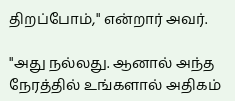திறப்போம்," என்றார் அவர்.

"அது நல்லது. ஆனால் அந்த நேரத்தில் உங்களால் அதிகம்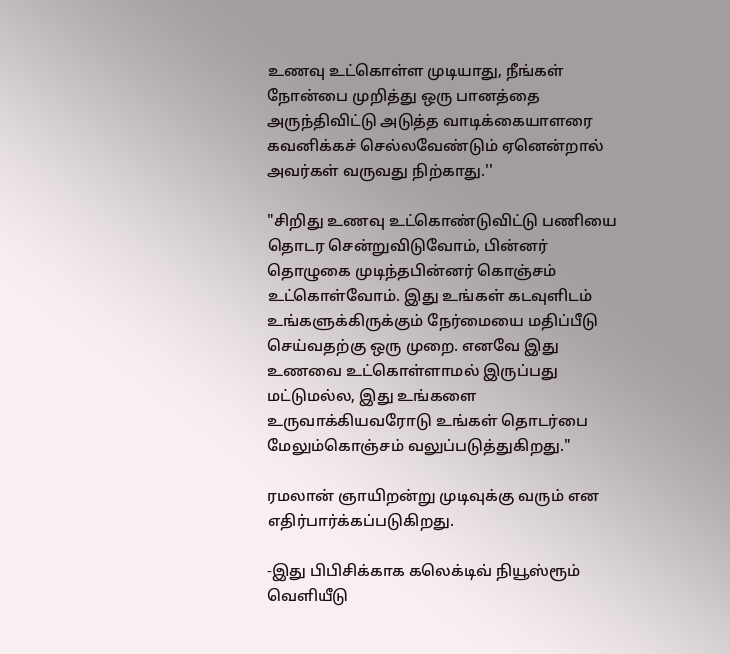உணவு உட்கொள்ள முடியாது, நீங்கள் நோன்பை முறித்து ஒரு பானத்தை அருந்திவிட்டு அடுத்த வாடிக்கையாளரை கவனிக்கச் செல்லவேண்டும் ஏனென்றால் அவர்கள் வருவது நிற்காது.''

"சிறிது உணவு உட்கொண்டுவிட்டு பணியை தொடர சென்றுவிடுவோம், பின்னர் தொழுகை முடிந்தபின்னர் கொஞ்சம் உட்கொள்வோம். இது உங்கள் கடவுளிடம் உங்களுக்கிருக்கும் நேர்மையை மதிப்பீடு செய்வதற்கு ஒரு முறை. எனவே இது உணவை உட்கொள்ளாமல் இருப்பது மட்டுமல்ல, இது உங்களை உருவாக்கியவரோடு உங்கள் தொடர்பை மேலும்கொஞ்சம் வலுப்படுத்துகிறது."

ரமலான் ஞாயிறன்று முடிவுக்கு வரும் என எதிர்பார்க்கப்படுகிறது.

-இது பிபிசிக்காக கலெக்டிவ் நியூஸ்ரூம் வெளியீடு